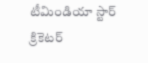టీమిండియా స్టార్ క్రికెటర్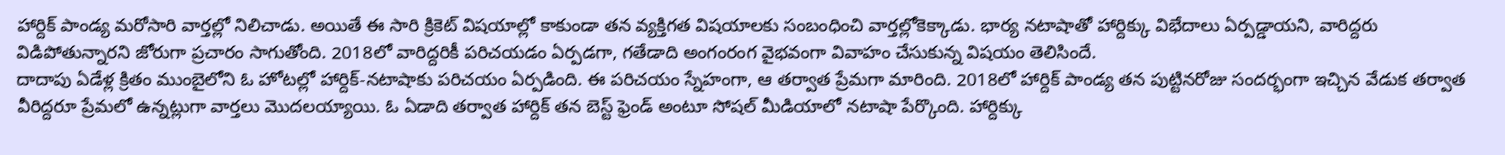హార్దిక్ పాండ్య మరోసారి వార్తల్లో నిలిచాడు. అయితే ఈ సారి క్రికెట్ విషయాల్లో కాకుండా తన వ్యక్తిగత విషయాలకు సంబంధించి వార్తల్లోకెక్కాడు. భార్య నటాషాతో హార్దిక్కు విభేదాలు ఏర్పడ్డాయని, వారిద్దరు విడిపోతున్నారని జోరుగా ప్రచారం సాగుతోంది. 2018లో వారిద్దరికీ పరిచయడం ఏర్పడగా, గతేడాది అంగంరంగ వైభవంగా వివాహం చేసుకున్న విషయం తెలిసిందే.
దాదాపు ఏడేళ్ల క్రితం ముంబైలోని ఓ హోటల్లో హార్దిక్-నటాషాకు పరిచయం ఏర్పడింది. ఈ పరిచయం స్నేహంగా, ఆ తర్వాత ప్రేమగా మారింది. 2018లో హార్దిక్ పాండ్య తన పుట్టినరోజు సందర్భంగా ఇచ్చిన వేడుక తర్వాత వీరిద్దరూ ప్రేమలో ఉన్నట్లుగా వార్తలు మొదలయ్యాయి. ఓ ఏడాది తర్వాత హార్దిక్ తన బెస్ట్ ఫ్రెండ్ అంటూ సోషల్ మీడియాలో నటాషా పేర్కొంది. హార్దిక్కు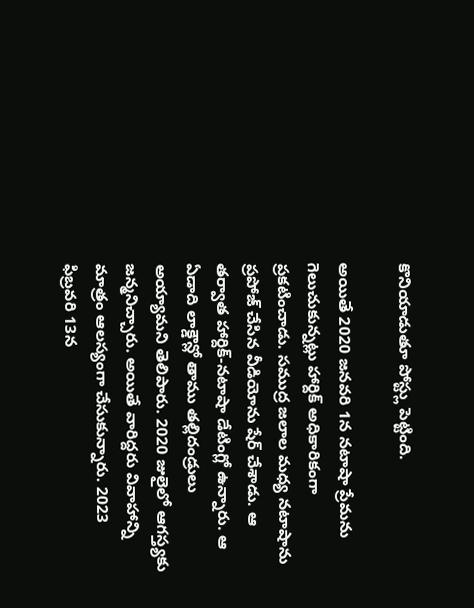కొనియాడుతూ పోస్ట్లు పెట్టింది.

అయితే 2020 జనవరి 1న నటాషా ప్రేమను గెలుచుకున్నట్లు హార్దిక్ అధికారికంగా ప్రకటించాడు. సముద్ర జలాల మధ్య నటాషాను ప్రపోజ్ చేసిన వీడియోను షేర్ చేశాడు. ఆ తర్వాత హార్దిక్-నటాషా డేటింగ్లో ఉన్నారు. ఆ ఏడాది లాక్డౌన్లో తాము తల్లిదండ్రులు అయ్యామని తెలిపారు. 2020 జులైలో ఆగస్త్యకు జన్మనిచ్చారు. అయితే వారిద్దరు వివాహాన్ని మాత్రం ఆలస్యంగా చేసుకున్నారు. 2023 ఫిబ్రవరి 13న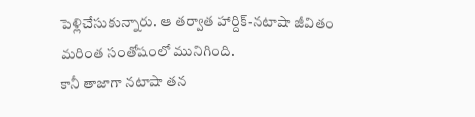పెళ్లిచేసుకున్నారు. ఆ తర్వాత హార్దిక్-నటాషా జీవితం మరింత సంతోషంలో మునిగింది.
కానీ తాజాగా నటాషా తన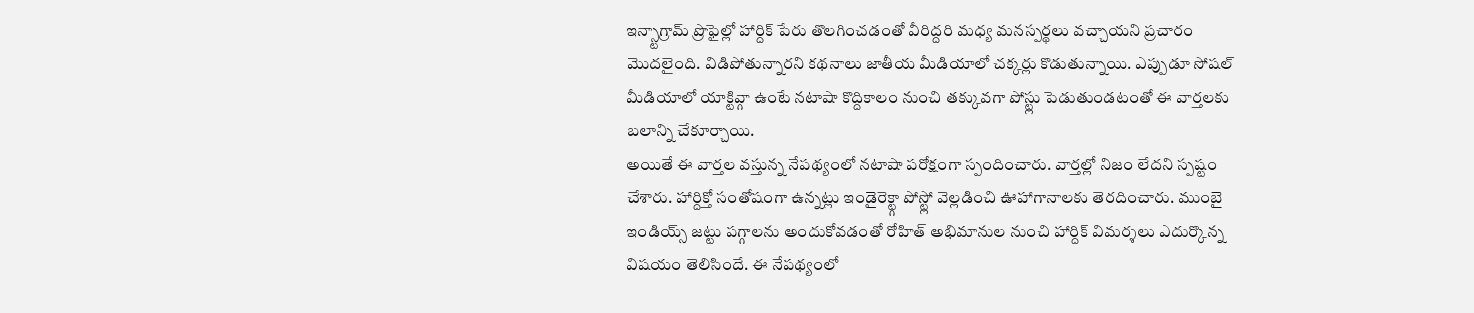ఇన్స్టాగ్రామ్ ప్రొఫైల్లో హార్దిక్ పేరు తొలగించడంతో వీరిద్దరి మధ్య మనస్పర్థలు వచ్చాయని ప్రచారం మొదలైంది. విడిపోతున్నారని కథనాలు జాతీయ మీడియాలో చక్కర్లు కొడుతున్నాయి. ఎప్పుడూ సోషల్ మీడియాలో యాక్టివ్గా ఉంటే నటాషా కొద్దికాలం నుంచి తక్కువగా పోస్ట్లు పెడుతుండటంతో ఈ వార్తలకు బలాన్ని చేకూర్చాయి.
అయితే ఈ వార్తల వస్తున్న నేపథ్యంలో నటాషా పరోక్షంగా స్పందించారు. వార్తల్లో నిజం లేదని స్పష్టం చేశారు. హార్దిక్తో సంతోషంగా ఉన్నట్లు ఇండైరెక్ట్గా పోస్ట్లో వెల్లడించి ఊహాగానాలకు తెరదించారు. ముంబై ఇండియ్స్ జట్టు పగ్గాలను అందుకోవడంతో రోహిత్ అభిమానుల నుంచి హార్దిక్ విమర్శలు ఎదుర్కొన్న విషయం తెలిసిందే. ఈ నేపథ్యంలో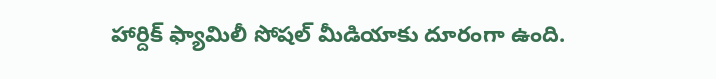హార్దిక్ ఫ్యామిలీ సోషల్ మీడియాకు దూరంగా ఉంది.